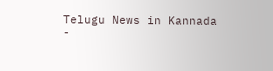Telugu News in Kannada
-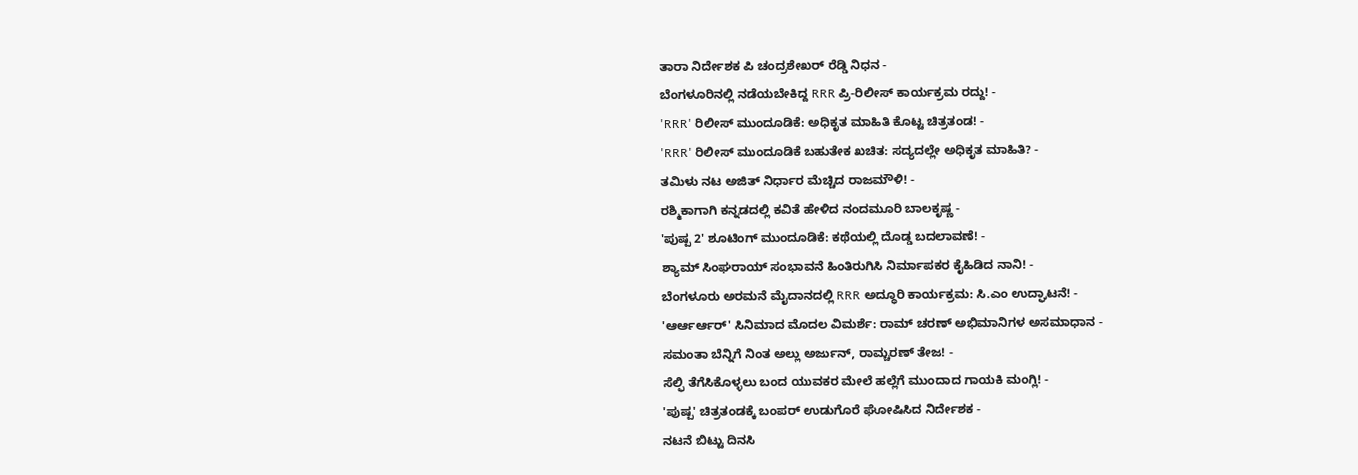ತಾರಾ ನಿರ್ದೇಶಕ ಪಿ ಚಂದ್ರಶೇಖರ್ ರೆಡ್ಡಿ ನಿಧನ -
ಬೆಂಗಳೂರಿನಲ್ಲಿ ನಡೆಯಬೇಕಿದ್ದ RRR ಪ್ರಿ-ರಿಲೀಸ್ ಕಾರ್ಯಕ್ರಮ ರದ್ದು! -
'RRR' ರಿಲೀಸ್ ಮುಂದೂಡಿಕೆ: ಅಧಿಕೃತ ಮಾಹಿತಿ ಕೊಟ್ಟ ಚಿತ್ರತಂಡ! -
'RRR' ರಿಲೀಸ್ ಮುಂದೂಡಿಕೆ ಬಹುತೇಕ ಖಚಿತ: ಸದ್ಯದಲ್ಲೇ ಅಧಿಕೃತ ಮಾಹಿತಿ? -
ತಮಿಳು ನಟ ಅಜಿತ್ ನಿರ್ಧಾರ ಮೆಚ್ಚಿದ ರಾಜಮೌಳಿ! -
ರಶ್ಮಿಕಾಗಾಗಿ ಕನ್ನಡದಲ್ಲಿ ಕವಿತೆ ಹೇಳಿದ ನಂದಮೂರಿ ಬಾಲಕೃಷ್ಣ -
'ಪುಷ್ಪ 2' ಶೂಟಿಂಗ್ ಮುಂದೂಡಿಕೆ: ಕಥೆಯಲ್ಲಿ ದೊಡ್ಡ ಬದಲಾವಣೆ! -
ಶ್ಯಾಮ್ ಸಿಂಘರಾಯ್ ಸಂಭಾವನೆ ಹಿಂತಿರುಗಿಸಿ ನಿರ್ಮಾಪಕರ ಕೈಹಿಡಿದ ನಾನಿ! -
ಬೆಂಗಳೂರು ಅರಮನೆ ಮೈದಾನದಲ್ಲಿ RRR ಅದ್ಧೂರಿ ಕಾರ್ಯಕ್ರಮ: ಸಿ.ಎಂ ಉದ್ಘಾಟನೆ! -
'ಆರ್ಆರ್ಆರ್' ಸಿನಿಮಾದ ಮೊದಲ ವಿಮರ್ಶೆ: ರಾಮ್ ಚರಣ್ ಅಭಿಮಾನಿಗಳ ಅಸಮಾಧಾನ -
ಸಮಂತಾ ಬೆನ್ನಿಗೆ ನಿಂತ ಅಲ್ಲು ಅರ್ಜುನ್, ರಾಮ್ಚರಣ್ ತೇಜ! -
ಸೆಲ್ಫಿ ತೆಗೆಸಿಕೊಳ್ಳಲು ಬಂದ ಯುವಕರ ಮೇಲೆ ಹಲ್ಲೆಗೆ ಮುಂದಾದ ಗಾಯಕಿ ಮಂಗ್ಲಿ! -
'ಪುಷ್ಪ' ಚಿತ್ರತಂಡಕ್ಕೆ ಬಂಪರ್ ಉಡುಗೊರೆ ಘೋಷಿಸಿದ ನಿರ್ದೇಶಕ -
ನಟನೆ ಬಿಟ್ಟು ದಿನಸಿ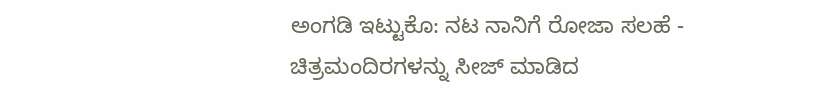ಅಂಗಡಿ ಇಟ್ಟುಕೊ: ನಟ ನಾನಿಗೆ ರೋಜಾ ಸಲಹೆ -
ಚಿತ್ರಮಂದಿರಗಳನ್ನು ಸೀಜ್ ಮಾಡಿದ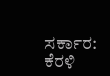ಸರ್ಕಾರ: ಕೆರಳಿ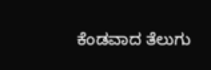ಕೆಂಡವಾದ ತೆಲುಗು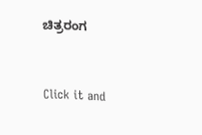ಚಿತ್ರರಂಗ


Click it and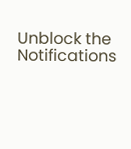Unblock the Notifications